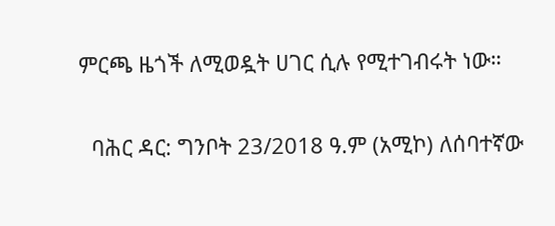ምርጫ ዜጎች ለሚወዷት ሀገር ሲሉ የሚተገብሩት ነው።

  ባሕር ዳር: ግንቦት 23/2018 ዓ.ም (አሚኮ) ለሰባተኛው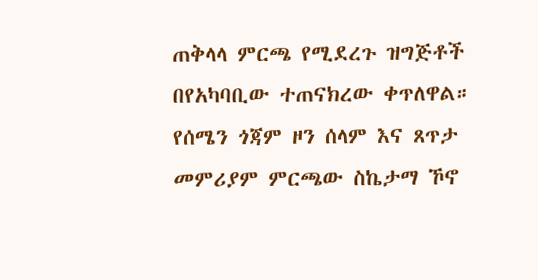ጠቅላላ ምርጫ የሚደረጉ ዝግጅቶች በየአካባቢው ተጠናክረው ቀጥለዋል። የሰሜን ጎጃም ዞን ሰላም እና ጸጥታ መምሪያም ምርጫው ስኬታማ ኾኖ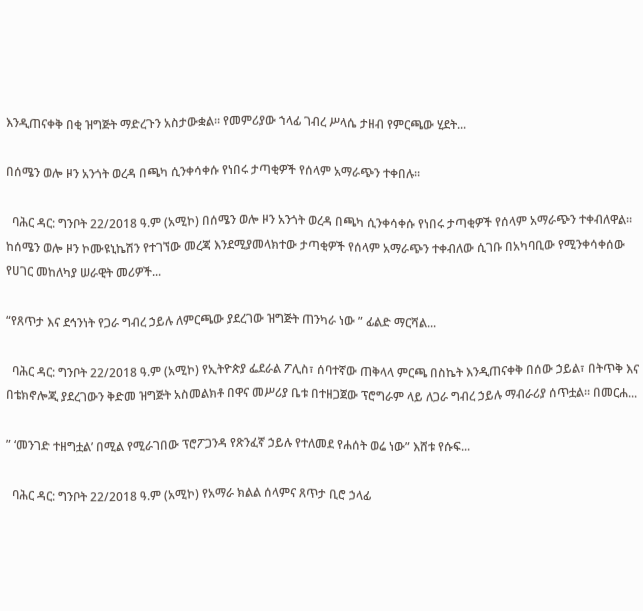እንዲጠናቀቅ በቂ ዝግጅት ማድረጉን አስታውቋል። የመምሪያው ኀላፊ ገብረ ሥላሴ ታዘብ የምርጫው ሂደት...

በሰሜን ወሎ ዞን አንጎት ወረዳ በጫካ ሲንቀሳቀሱ የነበሩ ታጣቂዎች የሰላም አማራጭን ተቀበሉ።

  ባሕር ዳር: ግንቦት 22/2018 ዓ.ም (አሚኮ) በሰሜን ወሎ ዞን አንጎት ወረዳ በጫካ ሲንቀሳቀሱ የነበሩ ታጣቂዎች የሰላም አማራጭን ተቀብለዋል። ከሰሜን ወሎ ዞን ኮሙዩኒኬሽን የተገኘው መረጃ እንደሚያመላክተው ታጣቂዎች የሰላም አማራጭን ተቀብለው ሲገቡ በአካባቢው የሚንቀሳቀሰው የሀገር መከለካያ ሠራዊት መሪዎች...

“የጸጥታ እና ደኅንነት የጋራ ግብረ ኃይሉ ለምርጫው ያደረገው ዝግጅት ጠንካራ ነው ” ፊልድ ማርሻል...

  ባሕር ዳር: ግንቦት 22/2018 ዓ.ም (አሚኮ) የኢትዮጵያ ፌደራል ፖሊስ፣ ሰባተኛው ጠቅላላ ምርጫ በስኬት እንዲጠናቀቅ በሰው ኃይል፣ በትጥቅ እና በቴክኖሎጂ ያደረገውን ቅድመ ዝግጅት አስመልክቶ በዋና መሥሪያ ቤቱ በተዘጋጀው ፕሮግራም ላይ ለጋራ ግብረ ኃይሉ ማብራሪያ ሰጥቷል። በመርሐ...

” ‘መንገድ ተዘግቷል’ በሚል የሚራገበው ፕሮፖጋንዳ የጽንፈኛ ኃይሉ የተለመደ የሐሰት ወሬ ነው” እሸቱ የሱፍ...

  ባሕር ዳር: ግንቦት 22/2018 ዓ.ም (አሚኮ) የአማራ ክልል ሰላምና ጸጥታ ቢሮ ኃላፊ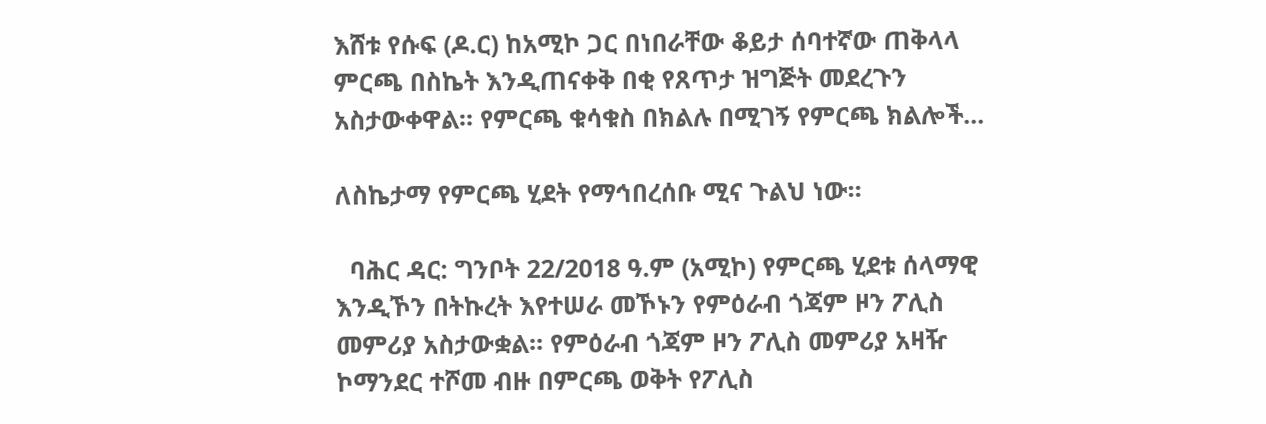እሸቱ የሱፍ (ዶ.ር) ከአሚኮ ጋር በነበራቸው ቆይታ ሰባተኛው ጠቅላላ ምርጫ በስኬት እንዲጠናቀቅ በቂ የጸጥታ ዝግጅት መደረጉን አስታውቀዋል። የምርጫ ቁሳቁስ በክልሉ በሚገኝ የምርጫ ክልሎች...

ለስኬታማ የምርጫ ሂደት የማኅበረሰቡ ሚና ጉልህ ነው።

  ባሕር ዳር: ግንቦት 22/2018 ዓ.ም (አሚኮ) የምርጫ ሂደቱ ሰላማዊ እንዲኾን በትኩረት እየተሠራ መኾኑን የምዕራብ ጎጃም ዞን ፖሊስ መምሪያ አስታውቋል። የምዕራብ ጎጃም ዞን ፖሊስ መምሪያ አዛዥ ኮማንደር ተሾመ ብዙ በምርጫ ወቅት የፖሊስ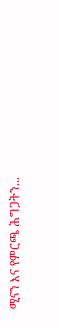ሚናን እና የምርጫ ሕግጋትን...